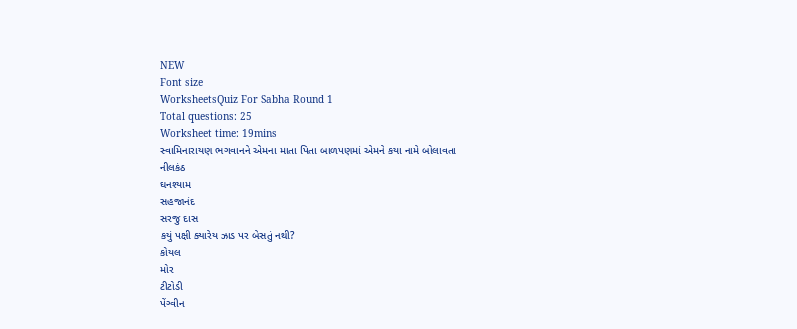NEW
Font size
WorksheetsQuiz For Sabha Round 1
Total questions: 25
Worksheet time: 19mins
સ્વામિનારાયણ ભગવાનને એમના માતા પિતા બાળપણમાં એમને કયા નામે બોલાવતા
નીલકંઠ
ઘનશ્યામ
સહજાનંદ
સરજુ દાસ
કયું પક્ષી ક્યારેય ઝાડ પર બેસતું નથી?
કોયલ
મોર
ટીટોડી
પેંગ્વીન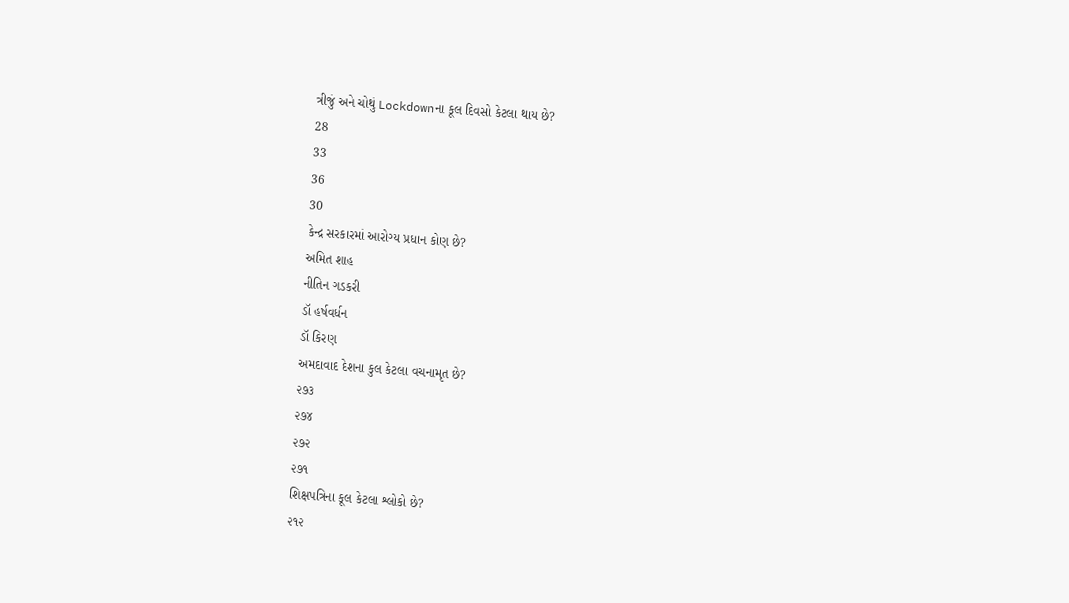ત્રીજું અને ચોથું Lockdownના કૂલ દિવસો કેટલા થાય છે?
28
33
36
30
કેન્દ્ર સરકારમાં આરોગ્ય પ્રધાન કોણ છે?
અમિત શાહ
નીતિન ગડકરી
ડૉ હર્ષવર્ધન
ડૉ કિરણ
અમદાવાદ દેશના કુલ કેટલા વચનામૃત છે?
૨૭૩
૨૭૪
૨૭૨
૨૭૧
શિક્ષપત્રિના કૂલ કેટલા શ્લોકો છે?
૨૧૨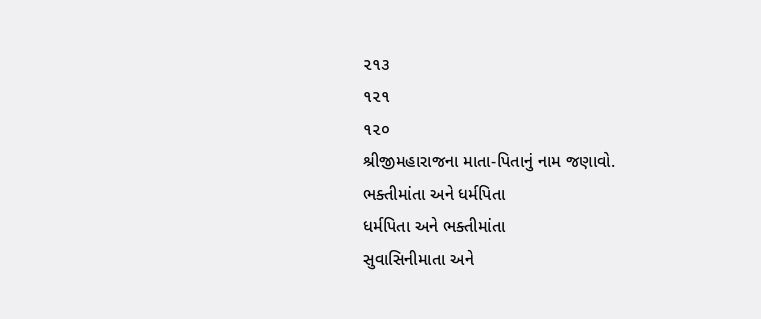૨૧૩
૧૨૧
૧૨૦
શ્રીજીમહારાજના માતા-પિતાનું નામ જણાવો.
ભક્તીમાંતા અને ધર્મપિતા
ધર્મપિતા અને ભક્તીમાંતા
સુવાસિનીમાતા અને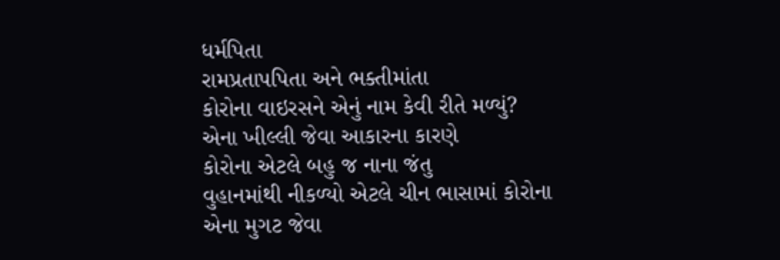ધર્મપિતા
રામપ્રતાપપિતા અને ભક્તીમાંતા
કોરોના વાઇરસને એનું નામ કેવી રીતે મળ્યું?
એના ખીલ્લી જેવા આકારના કારણે
કોરોના એટલે બહુ જ નાના જંતુ
વુહાનમાંથી નીકળ્યો એટલે ચીન ભાસામાં કોરોના
એના મુગટ જેવા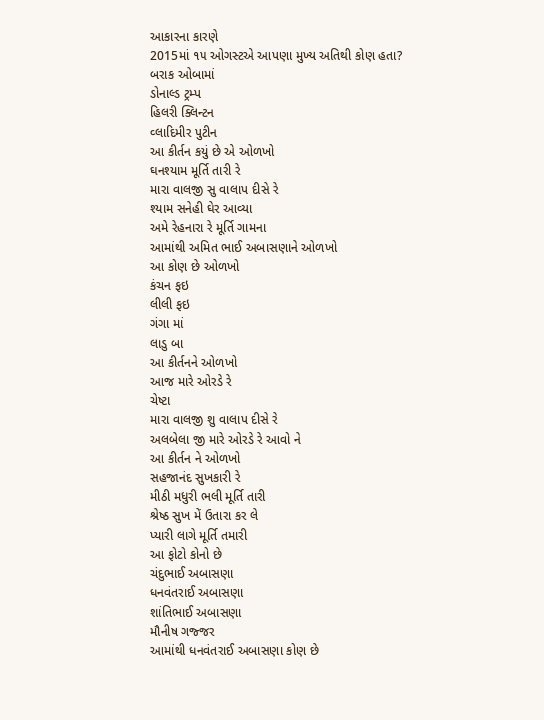આકારના કારણે
2015માં ૧૫ ઓગસ્ટએ આપણા મુખ્ય અતિથી કોણ હતા?
બરાક ઓબામાં
ડોનાલ્ડ ટ્રમ્પ
હિલરી ક્લિન્ટન
વ્લાદિમીર પુટીન
આ કીર્તન કયું છે એ ઓળખો
ઘનશ્યામ મૂર્તિ તારી રે
મારા વાલજી સુ વાલાપ દીસે રે
શ્યામ સનેહી ઘેર આવ્યા
અમે રેહનારા રે મૂર્તિ ગામના
આમાંથી અમિત ભાઈ અબાસણાને ઓળખો
આ કોણ છે ઓળખો
કંચન ફઇ
લીલી ફઇ
ગંગા માં
લાડુ બા
આ કીર્તનને ઓળખો
આજ મારે ઓરડે રે
ચેષ્ટા
મારા વાલજી શુ વાલાપ દીસે રે
અલબેલા જી મારે ઓરડે રે આવો ને
આ કીર્તન ને ઓળખો
સહજાનંદ સુખકારી રે
મીઠી મધુરી ભલી મૂર્તિ તારી
શ્રેષ્ઠ સુખ મેં ઉતારા કર લે
પ્યારી લાગે મૂર્તિ તમારી
આ ફોટો કોનો છે
ચંદુભાઈ અબાસણા
ધનવંતરાઈ અબાસણા
શાંતિભાઈ અબાસણા
મૌનીષ ગજ્જર
આમાંથી ધનવંતરાઈ અબાસણા કોણ છે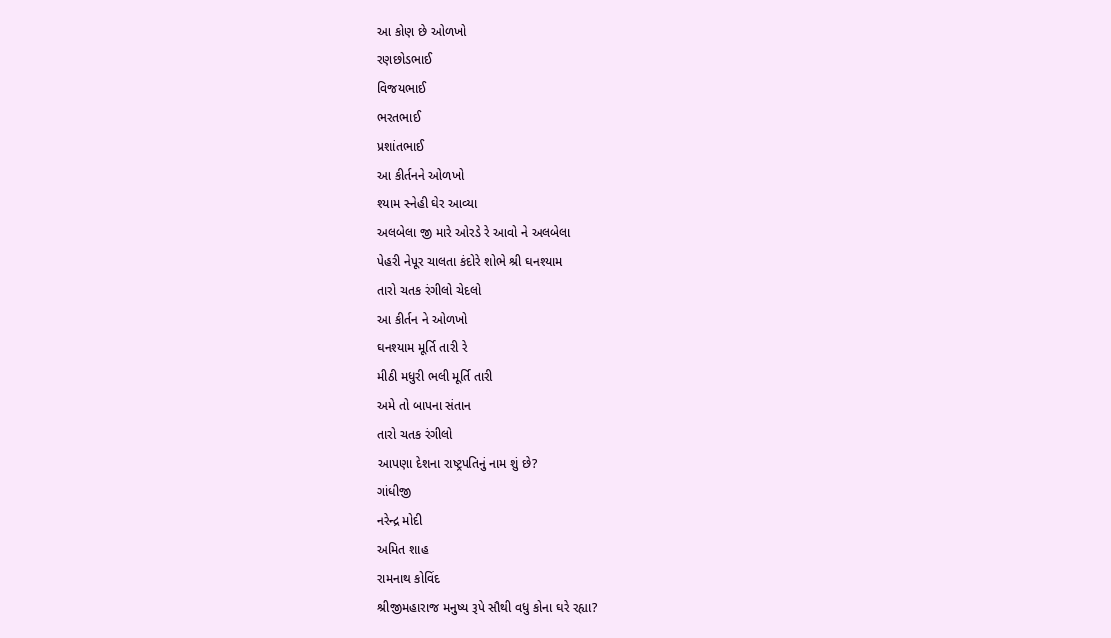આ કોણ છે ઓળખો
રણછોડભાઈ
વિજયભાઈ
ભરતભાઈ
પ્રશાંતભાઈ
આ કીર્તનને ઓળખો
શ્યામ સ્નેહી ઘેર આવ્યા
અલબેલા જી મારે ઓરડે રે આવો ને અલબેલા
પેહરી નેપૂર ચાલતા કંદોરે શોભે શ્રી ઘનશ્યામ
તારો ચતક રંગીલો ચેદલો
આ કીર્તન ને ઓળખો
ઘનશ્યામ મૂર્તિ તારી રે
મીઠી મધુરી ભલી મૂર્તિ તારી
અમે તો બાપના સંતાન
તારો ચતક રંગીલો
આપણા દેશના રાષ્ટ્રપતિનું નામ શું છે?
ગાંધીજી
નરેન્દ્ર મોદી
અમિત શાહ
રામનાથ કોવિંદ
શ્રીજીમહારાજ મનુષ્ય રૂપે સૌથી વધુ કોના ઘરે રહ્યા?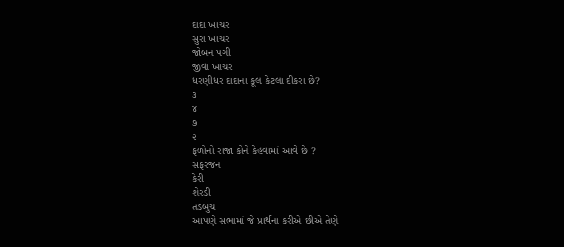દાદા ખાચર
સુરા ખાચર
જોબન પગી
જીવા ખાચર
ધરણીધર દાદાના કૂલ કેટલા દીકરા છે?
૩
૪
૭
૨
ફળોનો રાજા કોને કેહવામાં આવે છે ?
સફરજન
કેરી
શેરડી
તડબુચ
આપણે સભામાં જે પ્રાર્થના કરીએ છીએ તેણે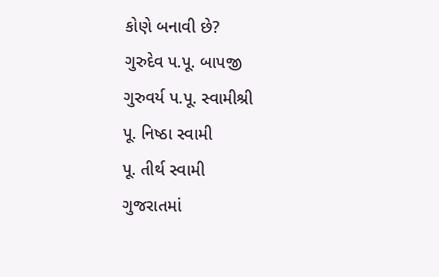કોણે બનાવી છે?
ગુરુદેવ પ.પૂ. બાપજી
ગુરુવર્ય પ.પૂ. સ્વામીશ્રી
પૂ. નિષ્ઠા સ્વામી
પૂ. તીર્થ સ્વામી
ગુજરાતમાં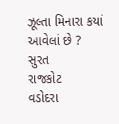ઝૂલ્તા મિનારા કયાં આવેલાં છે ?
સુરત
રાજકોટ
વડોદરા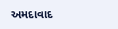અમદાવાદ